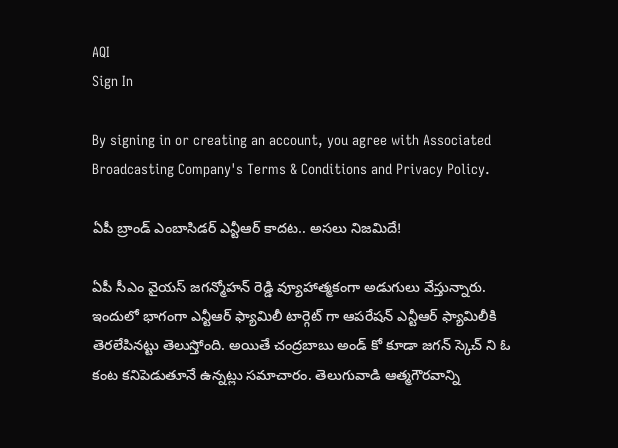AQI
Sign In

By signing in or creating an account, you agree with Associated Broadcasting Company's Terms & Conditions and Privacy Policy.

ఏపీ బ్రాండ్ ఎంబాసిడర్ ఎన్టీఆర్ కాదట.. అసలు నిజమిదే!

ఏపీ సీఎం వైయస్ జగన్మోహన్ రెడ్డి వ్యూహాత్మకంగా అడుగులు వేస్తున్నారు. ఇందులో భాగంగా ఎన్టీఆర్ ఫ్యామిలీ టార్గెట్ గా ఆపరేషన్ ఎన్టీఆర్ ఫ్యామిలీకి తెరలేపినట్టు తెలుస్తోంది. అయితే చంద్రబాబు అండ్ కో కూడా జగన్ స్కెచ్ ని ఓ కంట కనిపెడుతూనే ఉన్నట్లు సమాచారం. తెలుగువాడి ఆత్మగౌరవాన్ని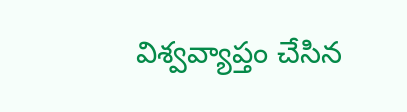విశ్వవ్యాప్తం చేసిన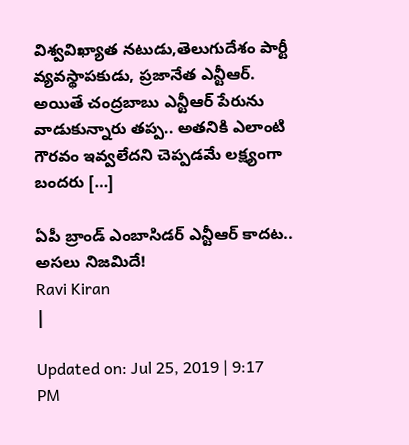విశ్వవిఖ్యాత నటుడు,తెలుగుదేశం పార్టీ వ్యవస్థాపకుడు, ప్రజానేత ఎన్టీఆర్. అయితే చంద్రబాబు ఎన్టీఆర్ పేరును వాడుకున్నారు తప్ప.. అతనికి ఎలాంటి గౌరవం ఇవ్వలేదని చెప్పడమే లక్ష్యంగా బందరు […]

ఏపీ బ్రాండ్ ఎంబాసిడర్ ఎన్టీఆర్ కాదట.. అసలు నిజమిదే!
Ravi Kiran
|

Updated on: Jul 25, 2019 | 9:17 PM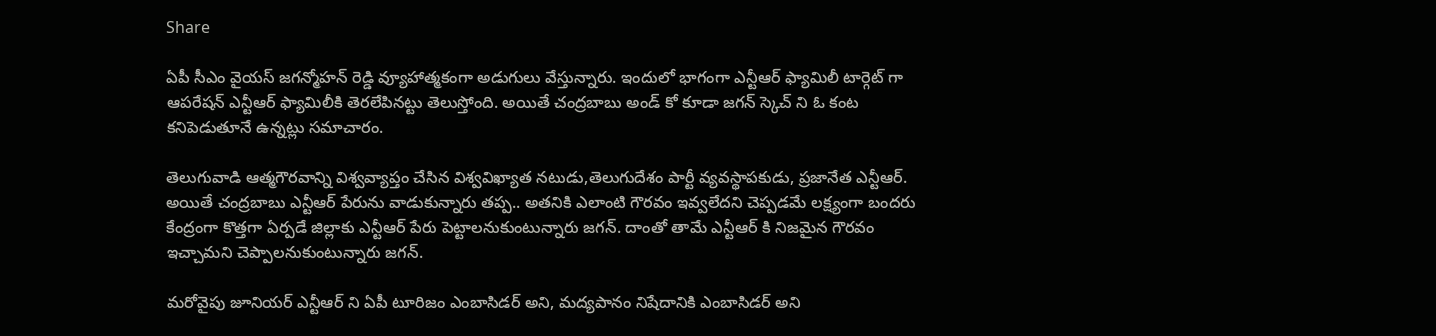Share

ఏపీ సీఎం వైయస్ జగన్మోహన్ రెడ్డి వ్యూహాత్మకంగా అడుగులు వేస్తున్నారు. ఇందులో భాగంగా ఎన్టీఆర్ ఫ్యామిలీ టార్గెట్ గా ఆపరేషన్ ఎన్టీఆర్ ఫ్యామిలీకి తెరలేపినట్టు తెలుస్తోంది. అయితే చంద్రబాబు అండ్ కో కూడా జగన్ స్కెచ్ ని ఓ కంట కనిపెడుతూనే ఉన్నట్లు సమాచారం.

తెలుగువాడి ఆత్మగౌరవాన్ని విశ్వవ్యాప్తం చేసిన విశ్వవిఖ్యాత నటుడు,తెలుగుదేశం పార్టీ వ్యవస్థాపకుడు, ప్రజానేత ఎన్టీఆర్. అయితే చంద్రబాబు ఎన్టీఆర్ పేరును వాడుకున్నారు తప్ప.. అతనికి ఎలాంటి గౌరవం ఇవ్వలేదని చెప్పడమే లక్ష్యంగా బందరు కేంద్రంగా కొత్తగా ఏర్పడే జిల్లాకు ఎన్టీఆర్ పేరు పెట్టాలనుకుంటున్నారు జగన్. దాంతో తామే ఎన్టీఆర్ కి నిజమైన గౌరవం ఇచ్చామని చెప్పాలనుకుంటున్నారు జగన్.

మరోవైపు జూనియర్ ఎన్టీఆర్ ని ఏపీ టూరిజం ఎంబాసిడర్ అని, మద్యపానం నిషేదానికి ఎంబాసిడర్ అని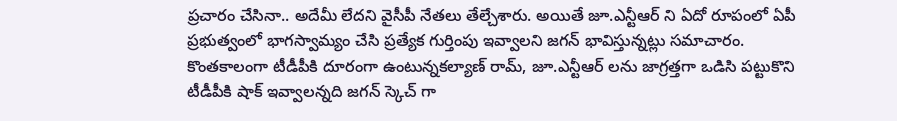ప్రచారం చేసినా.. అదేమీ లేదని వైసీపీ నేతలు తేల్చేశారు. అయితే జూ.ఎన్టీఆర్ ని ఏదో రూపంలో ఏపీ ప్రభుత్వంలో భాగస్వామ్యం చేసి ప్రత్యేక గుర్తింపు ఇవ్వాలని జగన్ భావిస్తున్నట్లు సమాచారం. కొంతకాలంగా టీడీపీకి దూరంగా ఉంటున్నకల్యాణ్ రామ్, జూ.ఎన్టీఆర్ లను జాగ్రత్తగా ఒడిసి పట్టుకొని టీడీపీకి షాక్ ఇవ్వాలన్నది జగన్ స్కెచ్ గా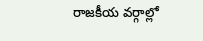రాజకీయ వర్గాల్లో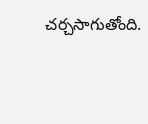చర్చసాగుతోంది.